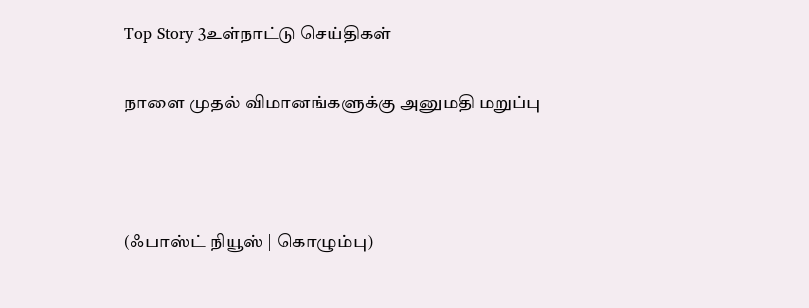Top Story 3உள்நாட்டு செய்திகள்

நாளை முதல் விமானங்களுக்கு அனுமதி மறுப்பு



(ஃபாஸ்ட் நியூஸ் | கொழும்பு)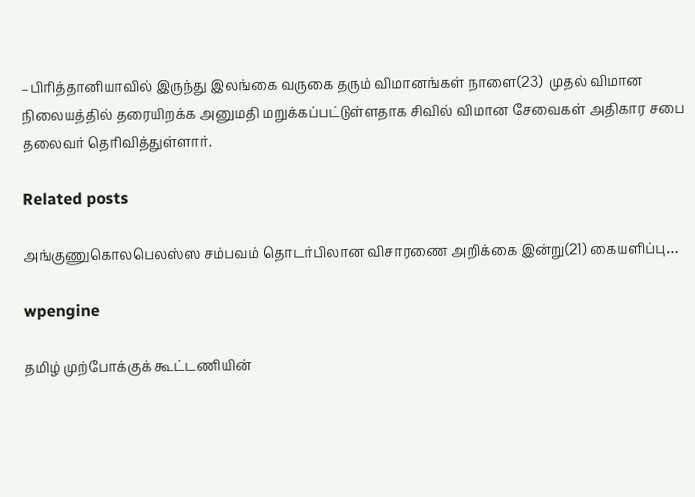–பிரித்தானியாவில் இருந்து இலங்கை வருகை தரும் விமானங்கள் நாளை(23)  முதல் விமான நிலையத்தில் தரையிறக்க அனுமதி மறுக்கப்பட்டுள்ளதாக சிவில் விமான சேவைகள் அதிகார சபை தலைவர் தெரிவித்துள்ளார்.

Related posts

அங்குணுகொலபெலஸ்ஸ சம்பவம் தொடர்பிலான விசாரணை அறிக்கை இன்று(21) கையளிப்பு…

wpengine

தமிழ் முற்போக்குக் கூட்டணியின்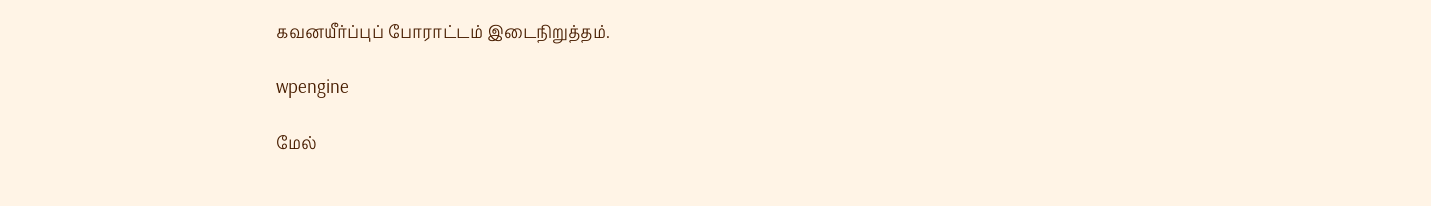கவனயீர்ப்புப் போராட்டம் இடைநிறுத்தம்.

wpengine

மேல்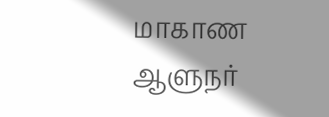மாகாண ஆளுநர்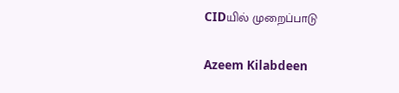CIDயில் முறைப்பாடு

Azeem Kilabdeen